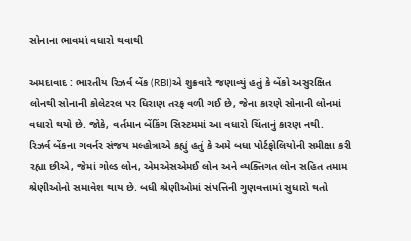સોનાના ભાવમાં વધારો થવાથી

અમદાવાદ : ભારતીય રિઝર્વ બેંક (RBI)એ શુક્રવારે જણાવ્યું હતું કે બેંકો અસુરક્ષિત લોનથી સોનાની કોલેટરલ પર ધિરાણ તરફ વળી ગઈ છે, જેના કારણે સોનાની લોનમાં વધારો થયો છે. જોકે, વર્તમાન બેંકિંગ સિસ્ટમમાં આ વધારો ચિંતાનું કારણ નથી.
રિઝર્વ બેંકના ગવર્નર સંજય મલ્હોત્રાએ કહ્યું હતું કે અમે બધા પોર્ટફોલિયોની સમીક્ષા કરી રહ્યા છીએ, જેમાં ગોલ્ડ લોન, એમએસએમઈ લોન અને વ્યક્તિગત લોન સહિત તમામ શ્રેણીઓનો સમાવેશ થાય છે. બધી શ્રેણીઓમાં સંપત્તિની ગુણવત્તામાં સુધારો થતો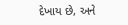દેખાય છે, અને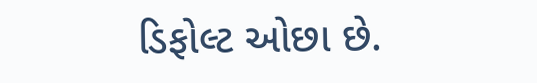ડિફોલ્ટ ઓછા છે.